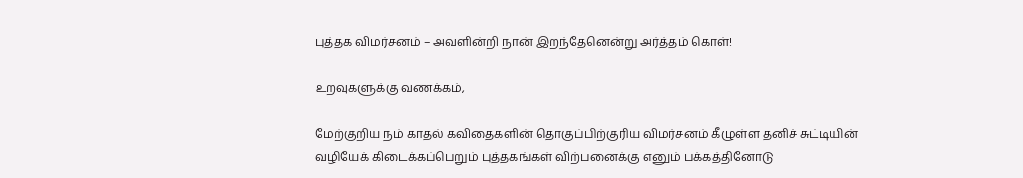புத்தக விமர்சனம் – அவளின்றி நான் இறந்தேனென்று அர்த்தம் கொள்!

உறவுகளுக்கு வணக்கம்,

மேற்குறிய நம் காதல் கவிதைகளின் தொகுப்பிற்குரிய விமர்சனம் கீழுள்ள தனிச் சுட்டியின் வழியேக் கிடைக்கப்பெறும் புத்தகங்கள் விற்பனைக்கு எனும் பக்கத்தினோடு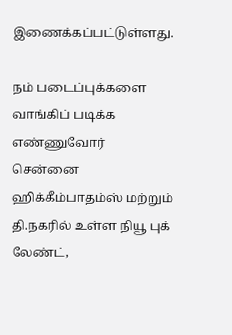இணைக்கப்பட்டுள்ளது.

நம் படைப்புக்களை வாங்கிப் படிக்க எண்ணுவோர் சென்னை ஹிக்கீம்பாதம்ஸ் மற்றும் தி.நகரில் உள்ள நியூ புக் லேண்ட்,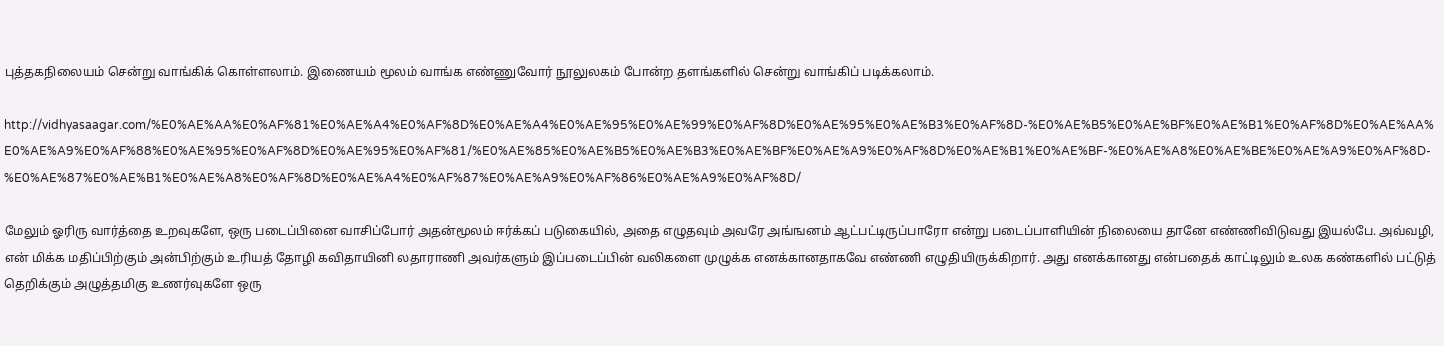புத்தகநிலையம் சென்று வாங்கிக் கொள்ளலாம். இணையம் மூலம் வாங்க எண்ணுவோர் நூலுலகம் போன்ற தளங்களில் சென்று வாங்கிப் படிக்கலாம்.

http://vidhyasaagar.com/%E0%AE%AA%E0%AF%81%E0%AE%A4%E0%AF%8D%E0%AE%A4%E0%AE%95%E0%AE%99%E0%AF%8D%E0%AE%95%E0%AE%B3%E0%AF%8D-%E0%AE%B5%E0%AE%BF%E0%AE%B1%E0%AF%8D%E0%AE%AA%E0%AE%A9%E0%AF%88%E0%AE%95%E0%AF%8D%E0%AE%95%E0%AF%81/%E0%AE%85%E0%AE%B5%E0%AE%B3%E0%AE%BF%E0%AE%A9%E0%AF%8D%E0%AE%B1%E0%AE%BF-%E0%AE%A8%E0%AE%BE%E0%AE%A9%E0%AF%8D-%E0%AE%87%E0%AE%B1%E0%AE%A8%E0%AF%8D%E0%AE%A4%E0%AF%87%E0%AE%A9%E0%AF%86%E0%AE%A9%E0%AF%8D/

மேலும் ஓரிரு வார்த்தை உறவுகளே, ஒரு படைப்பினை வாசிப்போர் அதன்மூலம் ஈர்க்கப் படுகையில், அதை எழுதவும் அவரே அங்ஙனம் ஆட்பட்டிருப்பாரோ என்று படைப்பாளியின் நிலையை தானே எண்ணிவிடுவது இயல்பே. அவ்வழி, என் மிக்க மதிப்பிற்கும் அன்பிற்கும் உரியத் தோழி கவிதாயினி லதாராணி அவர்களும் இப்படைப்பின் வலிகளை முழுக்க எனக்கானதாகவே எண்ணி எழுதியிருக்கிறார். அது எனக்கானது என்பதைக் காட்டிலும் உலக கண்களில் பட்டுத் தெறிக்கும் அழுத்தமிகு உணர்வுகளே ஒரு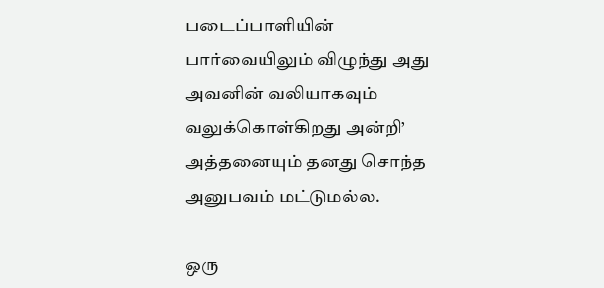படைப்பாளியின் பார்வையிலும் விழுந்து அது அவனின் வலியாகவும் வலுக்கொள்கிறது அன்றி’ அத்தனையும் தனது சொந்த அனுபவம் மட்டுமல்ல.

ஒரு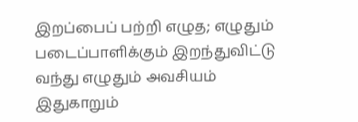இறப்பைப் பற்றி எழுத; எழுதும் படைப்பாளிக்கும் இறந்துவிட்டு வந்து எழுதும் அவசியம் இதுகாறும்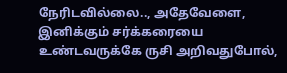நேரிடவில்லை.., அதேவேளை, இனிக்கும் சர்க்கரையை உண்டவருக்கே ருசி அறிவதுபோல்,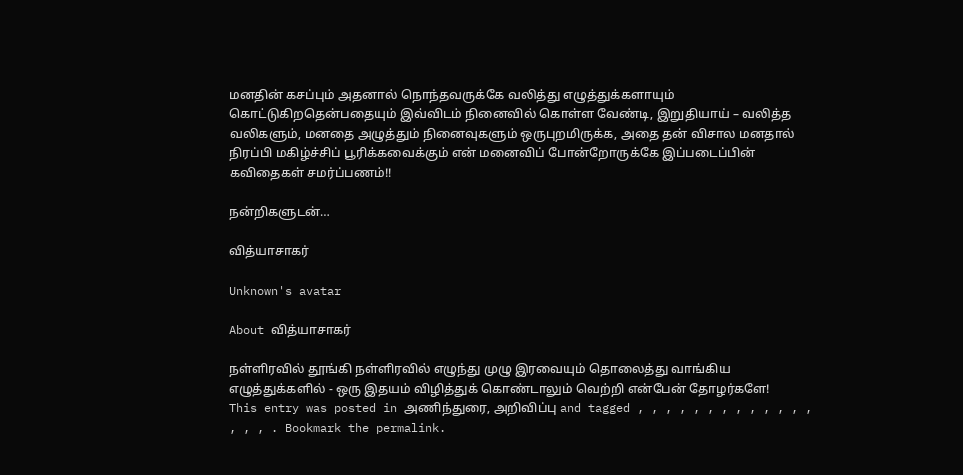மனதின் கசப்பும் அதனால் நொந்தவருக்கே வலித்து எழுத்துக்களாயும் கொட்டுகிறதென்பதையும் இவ்விடம் நினைவில் கொள்ள வேண்டி, இறுதியாய் – வலித்த வலிகளும், மனதை அழுத்தும் நினைவுகளும் ஒருபுறமிருக்க, அதை தன் விசால மனதால் நிரப்பி மகிழ்ச்சிப் பூரிக்கவைக்கும் என் மனைவிப் போன்றோருக்கே இப்படைப்பின் கவிதைகள் சமர்ப்பணம்!!

நன்றிகளுடன்…

வித்யாசாகர்

Unknown's avatar

About வித்யாசாகர்

நள்ளிரவில் தூங்கி நள்ளிரவில் எழுந்து முழு இரவையும் தொலைத்து வாங்கிய எழுத்துக்களில் - ஒரு இதயம் விழித்துக் கொண்டாலும் வெற்றி என்பேன் தோழர்களே!
This entry was posted in அணிந்துரை, அறிவிப்பு and tagged , , , , , , , , , , , , , , , , . Bookmark the permalink.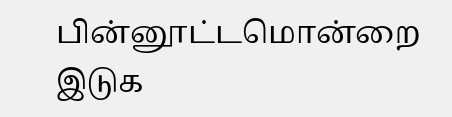பின்னூட்டமொன்றை இடுக